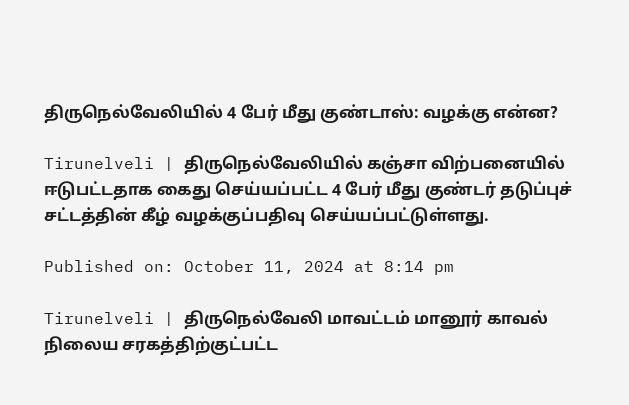திருநெல்வேலியில் 4 பேர் மீது குண்டாஸ்: வழக்கு என்ன?

Tirunelveli | திருநெல்வேலியில் கஞ்சா விற்பனையில் ஈடுபட்டதாக கைது செய்யப்பட்ட 4 பேர் மீது குண்டர் தடுப்புச் சட்டத்தின் கீழ் வழக்குப்பதிவு செய்யப்பட்டுள்ளது.

Published on: October 11, 2024 at 8:14 pm

Tirunelveli | திருநெல்வேலி மாவட்டம் மானூர் காவல் நிலைய சரகத்திற்குட்பட்ட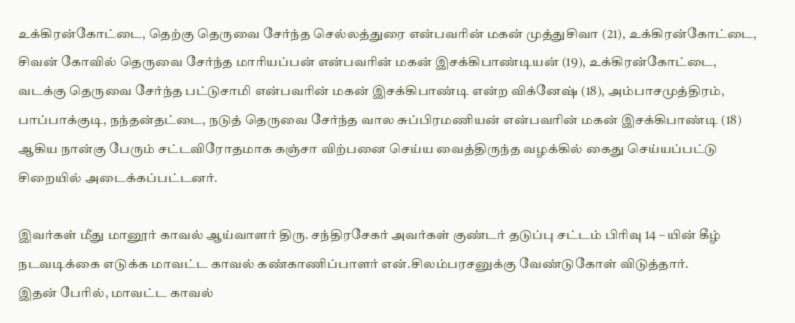உக்கிரன்கோட்டை, தெற்கு தெருவை சேர்ந்த செல்லத்துரை என்பவரின் மகன் முத்துசிவா (21), உக்கிரன்கோட்டை, சிவன் கோவில் தெருவை சேர்ந்த மாரியப்பன் என்பவரின் மகன் இசக்கிபாண்டியன் (19), உக்கிரன்கோட்டை, வடக்கு தெருவை சேர்ந்த பட்டுசாமி என்பவரின் மகன் இசக்கிபாண்டி என்ற விக்னேஷ் (18), அம்பாசமுத்திரம், பாப்பாக்குடி, நந்தன்தட்டை, நடுத் தெருவை சேர்ந்த வால சுப்பிரமணியன் என்பவரின் மகன் இசக்கிபாண்டி (18) ஆகிய நான்கு பேரும் சட்டவிரோதமாக கஞ்சா விற்பனை செய்ய வைத்திருந்த வழக்கில் கைது செய்யப்பட்டு சிறையில் அடைக்கப்பட்டனர்.

இவர்கள் மீது மானூர் காவல் ஆய்வாளர் திரு. சந்திரசேகர் அவர்கள் குண்டர் தடுப்பு சட்டம் பிரிவு 14 – யின் கீழ் நடவடிக்கை எடுக்க மாவட்ட காவல் கண்காணிப்பாளர் என்.சிலம்பரசனுக்கு வேண்டுகோள் விடுத்தார்.
இதன் பேரில், மாவட்ட காவல்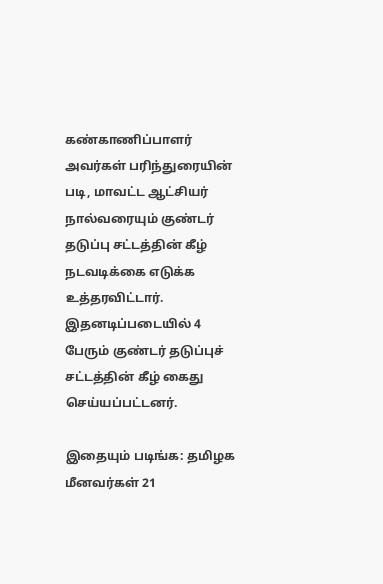கண்காணிப்பாளர் அவர்கள் பரிந்துரையின் படி, மாவட்ட ஆட்சியர் நால்வரையும் குண்டர் தடுப்பு சட்டத்தின் கீழ் நடவடிக்கை எடுக்க உத்தரவிட்டார். இதனடிப்படையில் 4 பேரும் குண்டர் தடுப்புச் சட்டத்தின் கீழ் கைது செய்யப்பட்டனர்.

இதையும் படிங்க: தமிழக மீனவர்கள் 21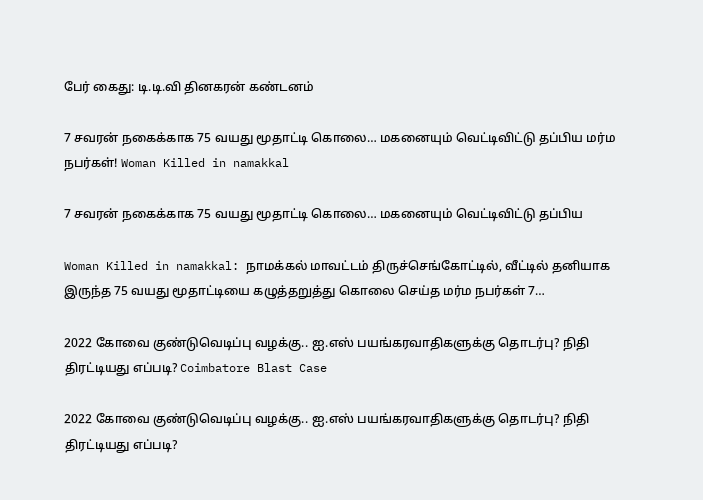பேர் கைது: டி.டி.வி தினகரன் கண்டனம்

7 சவரன் நகைக்காக 75 வயது மூதாட்டி கொலை… மகனையும் வெட்டிவிட்டு தப்பிய மர்ம நபர்கள்! Woman Killed in namakkal

7 சவரன் நகைக்காக 75 வயது மூதாட்டி கொலை… மகனையும் வெட்டிவிட்டு தப்பிய

Woman Killed in namakkal: நாமக்கல் மாவட்டம் திருச்செங்கோட்டில், வீட்டில் தனியாக இருந்த 75 வயது மூதாட்டியை கழுத்தறுத்து கொலை செய்த மர்ம நபர்கள் 7…

2022 கோவை குண்டுவெடிப்பு வழக்கு.. ஐ.எஸ் பயங்கரவாதிகளுக்கு தொடர்பு? நிதி திரட்டியது எப்படி? Coimbatore Blast Case

2022 கோவை குண்டுவெடிப்பு வழக்கு.. ஐ.எஸ் பயங்கரவாதிகளுக்கு தொடர்பு? நிதி திரட்டியது எப்படி?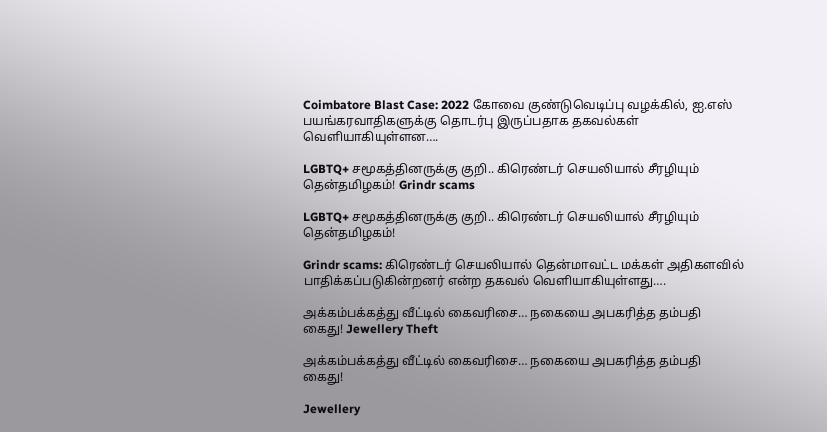Coimbatore Blast Case: 2022 கோவை குண்டுவெடிப்பு வழக்கில், ஐ.எஸ் பயங்கரவாதிகளுக்கு தொடர்பு இருப்பதாக தகவல்கள் வெளியாகியுள்ளன….

LGBTQ+ சமூகத்தினருக்கு குறி.. கிரெண்டர் செயலியால் சீரழியும் தென்தமிழகம்! Grindr scams

LGBTQ+ சமூகத்தினருக்கு குறி.. கிரெண்டர் செயலியால் சீரழியும் தென்தமிழகம்!

Grindr scams: கிரெண்டர் செயலியால் தென்மாவட்ட மக்கள் அதிகளவில் பாதிக்கப்படுகின்றனர் என்ற தகவல் வெளியாகியுள்ளது….

அக்கம்பக்கத்து வீட்டில் கைவரிசை… நகையை அபகரித்த தம்பதி கைது! Jewellery Theft

அக்கம்பக்கத்து வீட்டில் கைவரிசை… நகையை அபகரித்த தம்பதி கைது!

Jewellery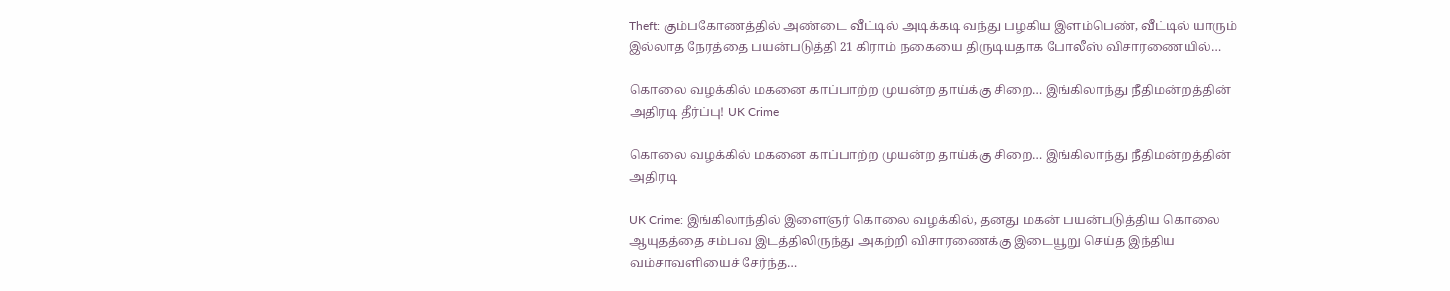Theft: கும்பகோணத்தில் அண்டை வீட்டில் அடிக்கடி வந்து பழகிய இளம்பெண், வீட்டில் யாரும் இல்லாத நேரத்தை பயன்படுத்தி 21 கிராம் நகையை திருடியதாக போலீஸ் விசாரணையில்…

கொலை வழக்கில் மகனை காப்பாற்ற முயன்ற தாய்க்கு சிறை… இங்கிலாந்து நீதிமன்றத்தின் அதிரடி தீர்ப்பு! UK Crime

கொலை வழக்கில் மகனை காப்பாற்ற முயன்ற தாய்க்கு சிறை… இங்கிலாந்து நீதிமன்றத்தின் அதிரடி

UK Crime: இங்கிலாந்தில் இளைஞர் கொலை வழக்கில், தனது மகன் பயன்படுத்திய கொலை ஆயுதத்தை சம்பவ இடத்திலிருந்து அகற்றி விசாரணைக்கு இடையூறு செய்த இந்திய வம்சாவளியைச் சேர்ந்த…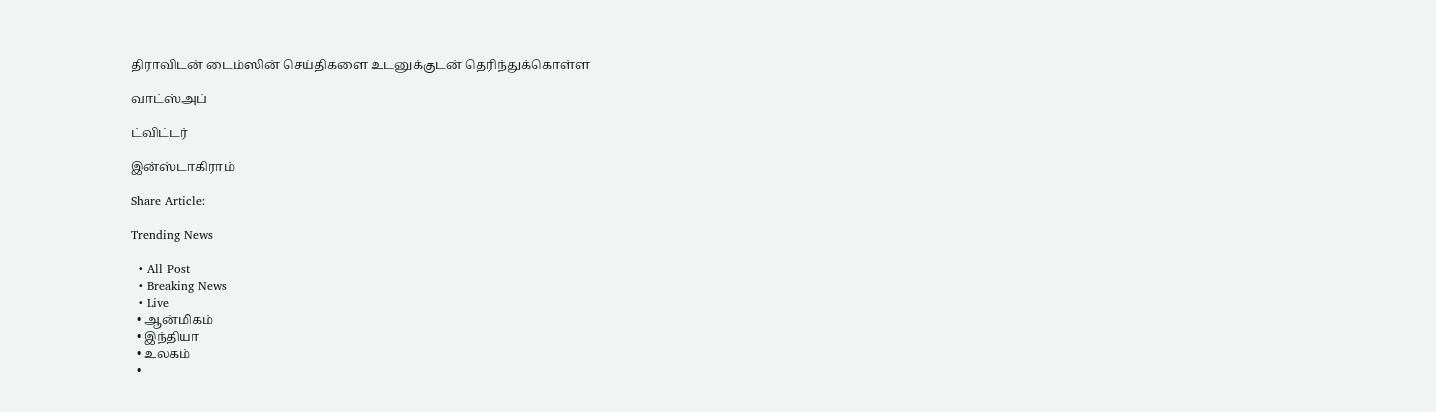திராவிடன் டைம்ஸின் செய்திகளை உடனுக்குடன் தெரிந்துக்கொள்ள

வாட்ஸ்அப்

ட்விட்டர்

இன்ஸ்டாகிராம்

Share Article:

Trending News

  • All Post
  • Breaking News
  • Live
  • ஆன்மிகம்
  • இந்தியா
  • உலகம்
  •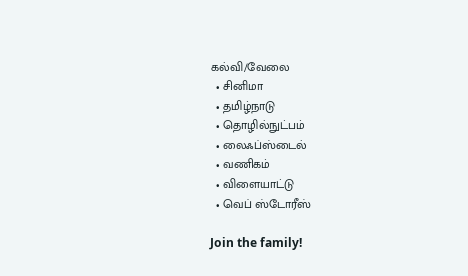கல்வி/வேலை
  • சினிமா
  • தமிழ்நாடு
  • தொழில்நுட்பம்
  • லைஃப்ஸ்டைல்
  • வணிகம்
  • விளையாட்டு
  • வெப் ஸ்டோரீஸ்

Join the family!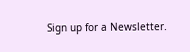Sign up for a Newsletter.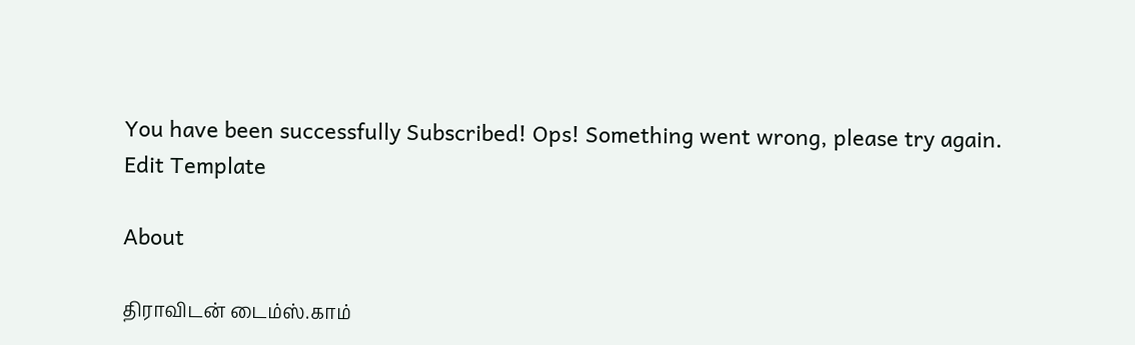You have been successfully Subscribed! Ops! Something went wrong, please try again.
Edit Template

About

திராவிடன் டைம்ஸ்.காம்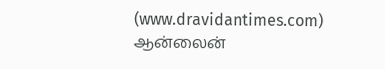(www.dravidantimes.com) ஆன்லைன்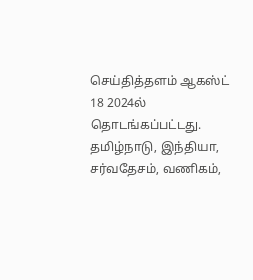செய்தித்தளம் ஆகஸ்ட் 18 2024ல் தொடங்கப்பட்டது. தமிழ்நாடு, இந்தியா, சர்வதேசம், வணிகம்,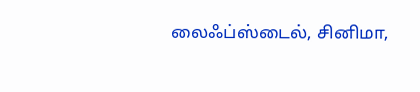லைஃப்ஸ்டைல், சினிமா,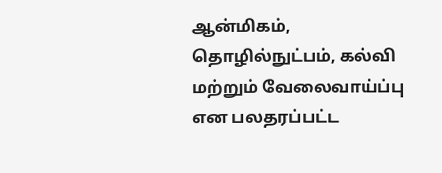ஆன்மிகம், தொழில்நுட்பம், கல்வி மற்றும் வேலைவாய்ப்பு என பலதரப்பட்ட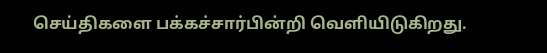செய்திகளை பக்கச்சார்பின்றி வெளியிடுகிறது.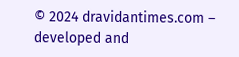© 2024 dravidantimes.com – developed and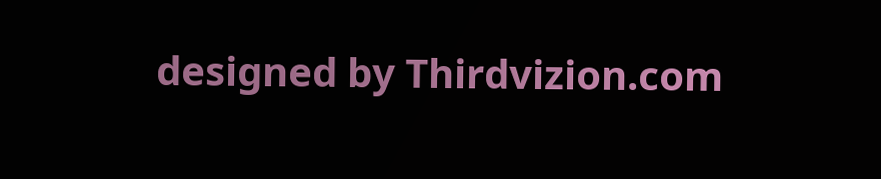designed by Thirdvizion.com